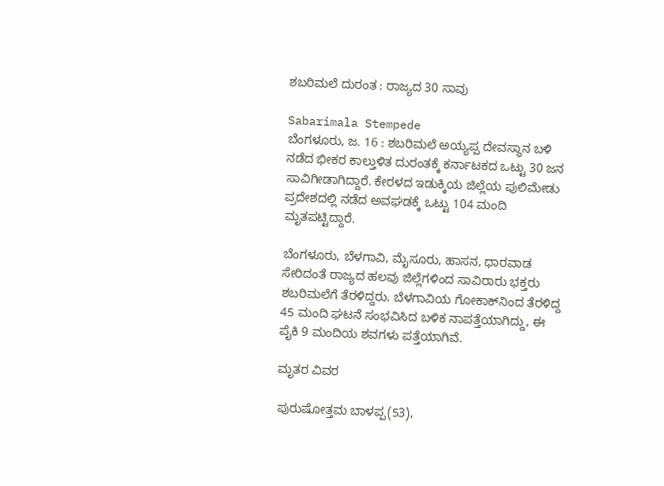ಶಬರಿಮಲೆ ದುರಂತ : ರಾಜ್ಯದ 30 ಸಾವು

Sabarimala Stempede
ಬೆಂಗಳೂರು, ಜ. 16 : ಶಬರಿಮಲೆ ಅಯ್ಯಪ್ಪ ದೇವಸ್ಥಾನ ಬಳಿ ನಡೆದ ಭೀಕರ ಕಾಲ್ತುಳಿತ ದುರಂತಕ್ಕೆ ಕರ್ನಾಟಕದ ಒಟ್ಟು 30 ಜನ ಸಾವಿಗೀಡಾಗಿದ್ದಾರೆ. ಕೇರಳದ ಇಡುಕ್ಕಿಯ ಜಿಲ್ಲೆಯ ಪುಲಿಮೇಡು ಪ್ರದೇಶದಲ್ಲಿ ನಡೆದ ಅವಘಡಕ್ಕೆ ಒಟ್ಟು 104 ಮಂದಿ ಮೃತಪಟ್ಟಿದ್ದಾರೆ.

ಬೆಂಗಳೂರು, ಬೆಳಗಾವಿ, ಮೈಸೂರು, ಹಾಸನ, ಧಾರವಾಡ ಸೇರಿದಂತೆ ರಾಜ್ಯದ ಹಲವು ಜಿಲ್ಲೆಗಳಿಂದ ಸಾವಿರಾರು ಭಕ್ತರು ಶಬರಿಮಲೆಗೆ ತೆರಳಿದ್ದರು. ಬೆಳಗಾವಿಯ ಗೋಕಾಕ್‌ನಿಂದ ತೆರಳಿದ್ದ 45 ಮಂದಿ ಘಟನೆ ಸಂಭವಿಸಿದ ಬಳಿಕ ನಾಪತ್ತೆಯಾಗಿದ್ದು, ಈ ಪೈಕಿ 9 ಮಂದಿಯ ಶವಗಳು ಪತ್ತೆಯಾಗಿವೆ.

ಮೃತರ ವಿವರ

ಪುರುಷೋತ್ತಮ ಬಾಳಪ್ಪ(53),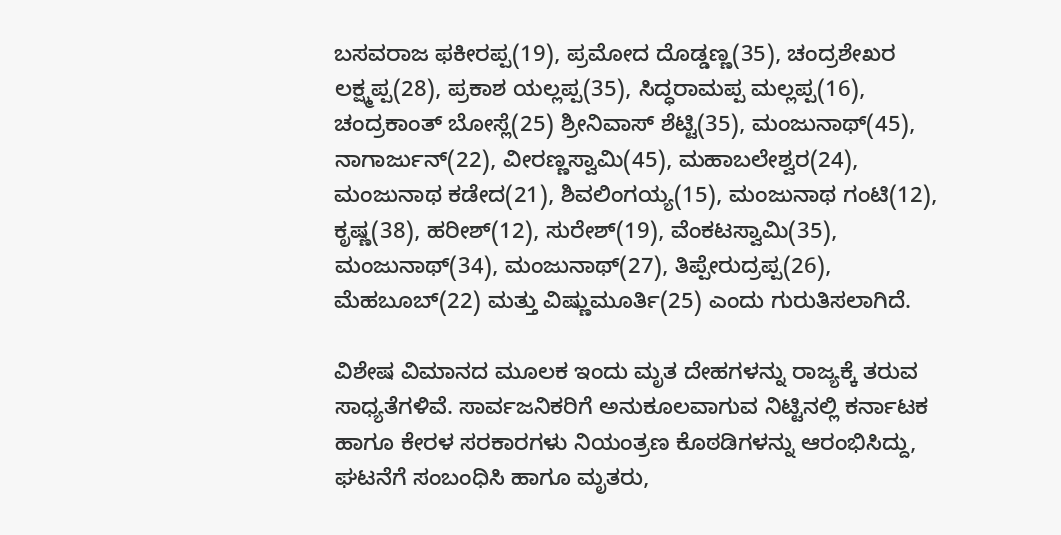ಬಸವರಾಜ ಫಕೀರಪ್ಪ(19), ಪ್ರಮೋದ ದೊಡ್ಡಣ್ಣ(35), ಚಂದ್ರಶೇಖರ ಲಕ್ಷ್ಮಪ್ಪ(28), ಪ್ರಕಾಶ ಯಲ್ಲಪ್ಪ(35), ಸಿದ್ಧರಾಮಪ್ಪ ಮಲ್ಲಪ್ಪ(16), ಚಂದ್ರಕಾಂತ್ ಬೋಸ್ಲೆ(25) ಶ್ರೀನಿವಾಸ್ ಶೆಟ್ಟಿ(35), ಮಂಜುನಾಥ್(45), ನಾಗಾರ್ಜುನ್(22), ವೀರಣ್ಣಸ್ವಾಮಿ(45), ಮಹಾಬಲೇಶ್ವರ(24), ಮಂಜುನಾಥ ಕಡೇದ(21), ಶಿವಲಿಂಗಯ್ಯ(15), ಮಂಜುನಾಥ ಗಂಟಿ(12), ಕೃಷ್ಣ(38), ಹರೀಶ್(12), ಸುರೇಶ್(19), ವೆಂಕಟಸ್ವಾಮಿ(35), ಮಂಜುನಾಥ್(34), ಮಂಜುನಾಥ್(27), ತಿಪ್ಪೇರುದ್ರಪ್ಪ(26), ಮೆಹಬೂಬ್(22) ಮತ್ತು ವಿಷ್ಣುಮೂರ್ತಿ(25) ಎಂದು ಗುರುತಿಸಲಾಗಿದೆ.

ವಿಶೇಷ ವಿಮಾನದ ಮೂಲಕ ಇಂದು ಮೃತ ದೇಹಗಳನ್ನು ರಾಜ್ಯಕ್ಕೆ ತರುವ ಸಾಧ್ಯತೆಗಳಿವೆ. ಸಾರ್ವಜನಿಕರಿಗೆ ಅನುಕೂಲವಾಗುವ ನಿಟ್ಟಿನಲ್ಲಿ ಕರ್ನಾಟಕ ಹಾಗೂ ಕೇರಳ ಸರಕಾರಗಳು ನಿಯಂತ್ರಣ ಕೊಠಡಿಗಳನ್ನು ಆರಂಭಿಸಿದ್ದು, ಘಟನೆಗೆ ಸಂಬಂಧಿಸಿ ಹಾಗೂ ಮೃತರು,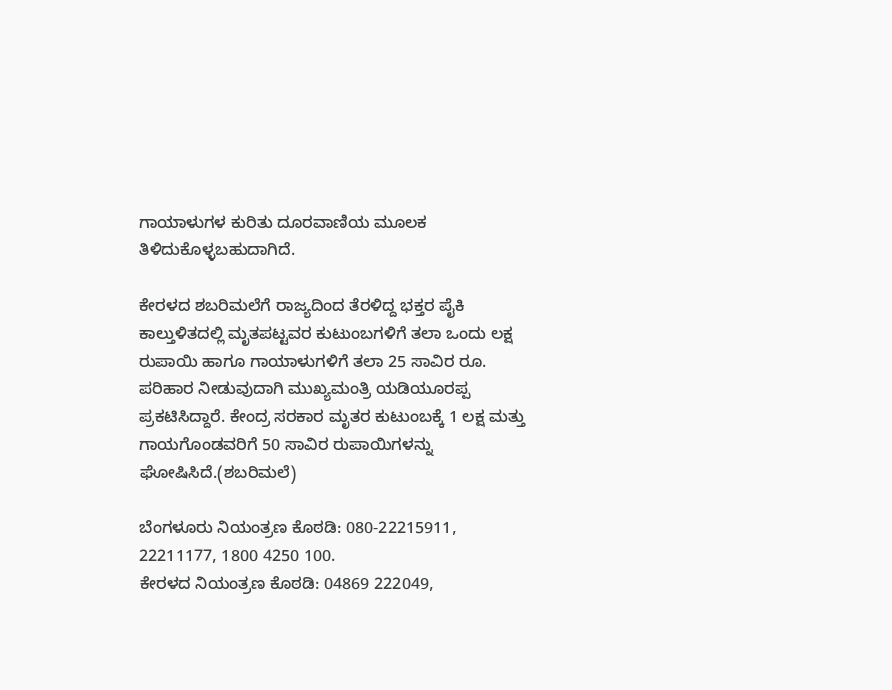ಗಾಯಾಳುಗಳ ಕುರಿತು ದೂರವಾಣಿಯ ಮೂಲಕ ತಿಳಿದುಕೊಳ್ಳಬಹುದಾಗಿದೆ.

ಕೇರಳದ ಶಬರಿಮಲೆಗೆ ರಾಜ್ಯದಿಂದ ತೆರಳಿದ್ದ ಭಕ್ತರ ಪೈಕಿ ಕಾಲ್ತುಳಿತದಲ್ಲಿ ಮೃತಪಟ್ಟವರ ಕುಟುಂಬಗಳಿಗೆ ತಲಾ ಒಂದು ಲಕ್ಷ ರುಪಾಯಿ ಹಾಗೂ ಗಾಯಾಳುಗಳಿಗೆ ತಲಾ 25 ಸಾವಿರ ರೂ. ಪರಿಹಾರ ನೀಡುವುದಾಗಿ ಮುಖ್ಯಮಂತ್ರಿ ಯಡಿಯೂರಪ್ಪ ಪ್ರಕಟಿಸಿದ್ದಾರೆ. ಕೇಂದ್ರ ಸರಕಾರ ಮೃತರ ಕುಟುಂಬಕ್ಕೆ 1 ಲಕ್ಷ ಮತ್ತು ಗಾಯಗೊಂಡವರಿಗೆ 50 ಸಾವಿರ ರುಪಾಯಿಗಳನ್ನು ಘೋಷಿಸಿದೆ.(ಶಬರಿಮಲೆ)

ಬೆಂಗಳೂರು ನಿಯಂತ್ರಣ ಕೊಠಡಿ: 080-22215911, 22211177, 1800 4250 100.
ಕೇರಳದ ನಿಯಂತ್ರಣ ಕೊಠಡಿ: 04869 222049,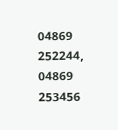04869 252244, 04869 253456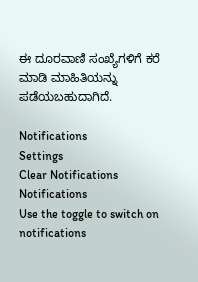ಈ ದೂರವಾಣಿ ಸಂಖ್ಯೆಗಳಿಗೆ ಕರೆ ಮಾಡಿ ಮಾಹಿತಿಯನ್ನು ಪಡೆಯಬಹುದಾಗಿದೆ.

Notifications
Settings
Clear Notifications
Notifications
Use the toggle to switch on notifications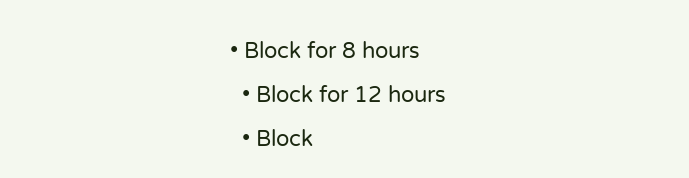• Block for 8 hours
  • Block for 12 hours
  • Block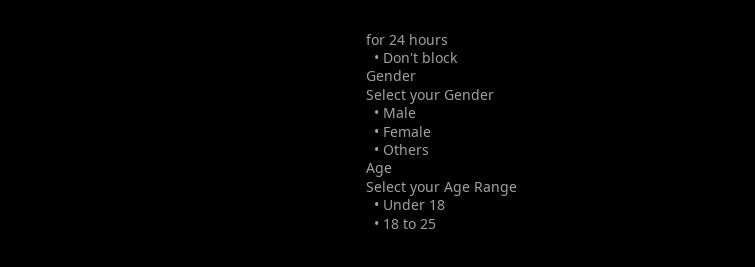for 24 hours
  • Don't block
Gender
Select your Gender
  • Male
  • Female
  • Others
Age
Select your Age Range
  • Under 18
  • 18 to 25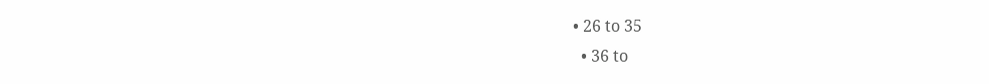• 26 to 35
  • 36 to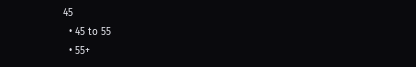45
  • 45 to 55
  • 55+